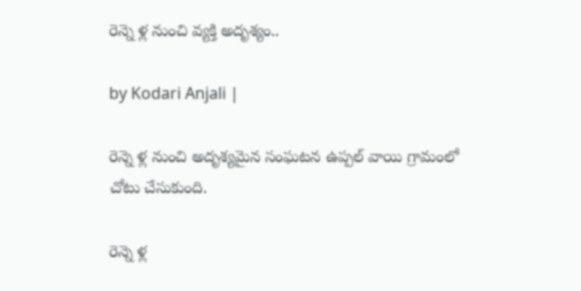రెన్నె ళ్ల నుంచి వ్యక్తి అదృశ్యం..

by Kodari Anjali |

రెన్నె ళ్ల నుంచి అదృశ్యమైన సంఘటన ఉప్పల్ వాయి గ్రామంలో చోటు చేసుకుంది.

రెన్నె ళ్ల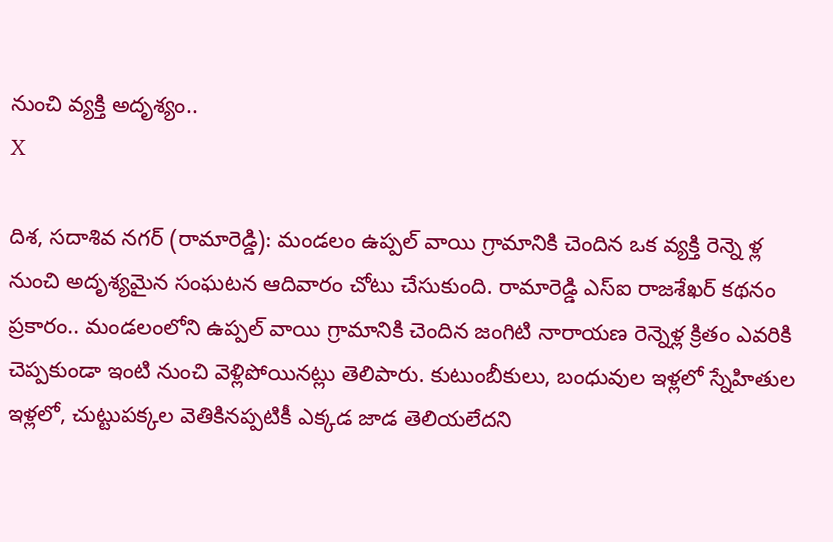నుంచి వ్యక్తి అదృశ్యం..
X

దిశ, సదాశివ నగర్ (రామారెడ్డి): మండలం ఉప్పల్ వాయి గ్రామానికి చెందిన ఒక వ్యక్తి రెన్నె ళ్ల నుంచి అదృశ్యమైన సంఘటన ఆదివారం చోటు చేసుకుంది. రామారెడ్డి ఎస్ఐ రాజశేఖర్ కథనం ప్రకారం.. మండలంలోని ఉప్పల్ వాయి గ్రామానికి చెందిన జంగిటి నారాయణ రెన్నెళ్ల క్రితం ఎవరికి చెప్పకుండా ఇంటి నుంచి వెళ్లిపోయినట్లు తెలిపారు. కుటుంబీకులు, బంధువుల ఇళ్లలో స్నేహితుల ఇళ్లలో, చుట్టుపక్కల వెతికినప్పటికీ ఎక్కడ జాడ తెలియలేదని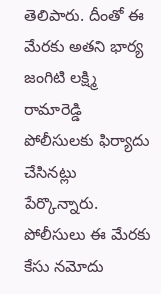తెలిపారు. దీంతో ఈ మేరకు అతని భార్య జంగిటి లక్ష్మి రామారెడ్డి పోలీసులకు ఫిర్యాదు చేసినట్లు పేర్కొన్నారు. పోలీసులు ఈ మేరకు కేసు నమోదు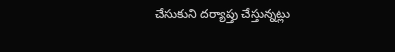చేసుకుని దర్యాప్తు చేస్తున్నట్లు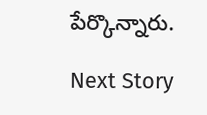పేర్కొన్నారు.

Next Story